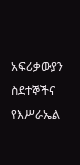አፍሪቃውያን ስደተኞችና የእሥራኤል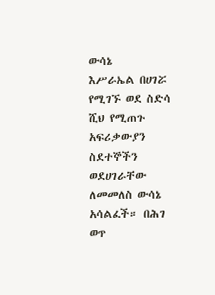ውሳኔ
እሥራኤል በሀገሯ የሚገኙ ወደ ስድሳ ሺህ የሚጠጉ አፍሪቃውያን ስደተኞችን ወደሀገራቸው ለመመለስ ውሳኔ አሳልፈች። በሕገ ወጥ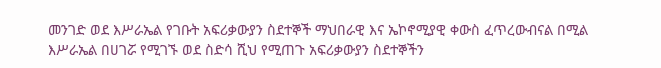መንገድ ወደ እሥራኤል የገቡት አፍሪቃውያን ስደተኞች ማህበራዊ እና ኤኮኖሚያዊ ቀውስ ፈጥረውብናል በሚል
እሥራኤል በሀገሯ የሚገኙ ወደ ስድሳ ሺህ የሚጠጉ አፍሪቃውያን ስደተኞችን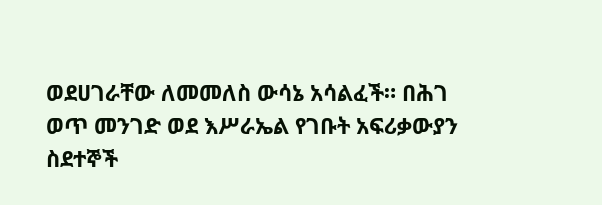ወደሀገራቸው ለመመለስ ውሳኔ አሳልፈች። በሕገ ወጥ መንገድ ወደ እሥራኤል የገቡት አፍሪቃውያን ስደተኞች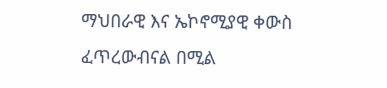ማህበራዊ እና ኤኮኖሚያዊ ቀውስ ፈጥረውብናል በሚል